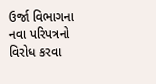ઉર્જા વિભાગના નવા પરિપત્રનો વિરોધ કરવા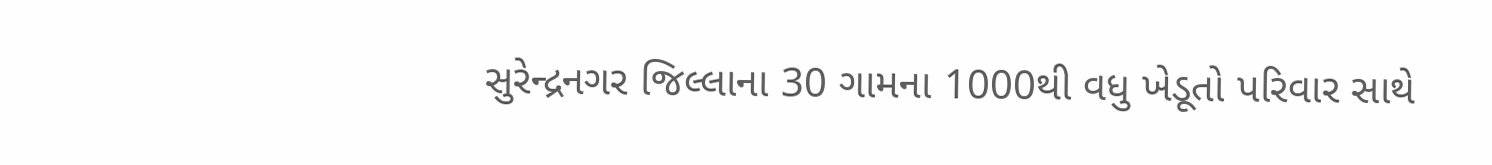સુરેન્દ્રનગર જિલ્લાના 30 ગામના 1000થી વધુ ખેડૂતો પરિવાર સાથે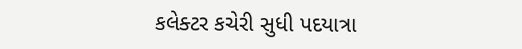કલેક્ટર કચેરી સુધી પદયાત્રા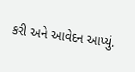કરી અને આવેદન આપ્યું.